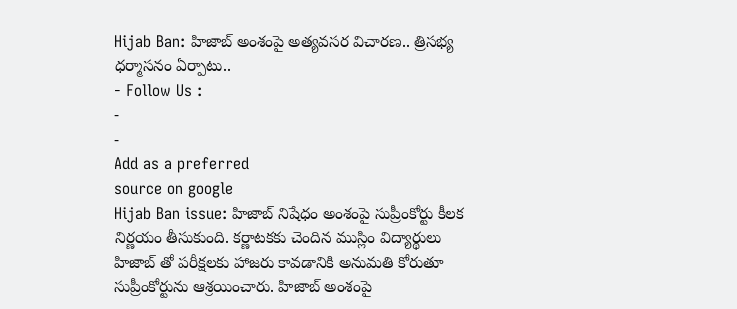Hijab Ban: హిజాబ్ అంశంపై అత్యవసర విచారణ.. త్రిసభ్య ధర్మాసనం ఏర్పాటు..
- Follow Us :
-
-
Add as a preferred
source on google
Hijab Ban issue: హిజాబ్ నిషేధం అంశంపై సుప్రీంకోర్టు కీలక నిర్ణయం తీసుకుంది. కర్ణాటకకు చెందిన ముస్లిం విద్యార్థులు హిజాబ్ తో పరీక్షలకు హాజరు కావడానికి అనుమతి కోరుతూ సుప్రీంకోర్టును ఆశ్రయించారు. హిజాబ్ అంశంపై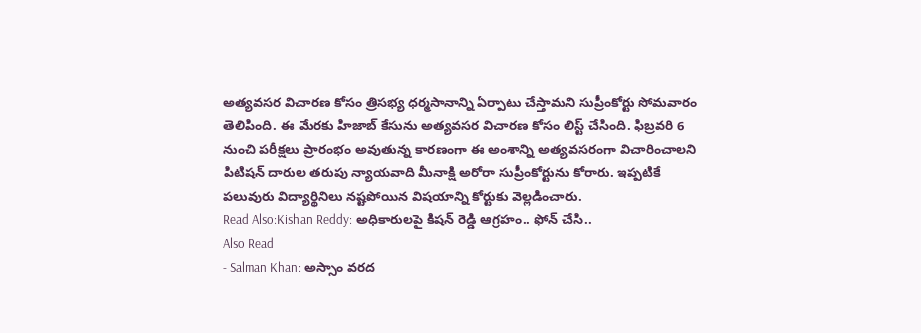అత్యవసర విచారణ కోసం త్రిసభ్య ధర్మసానాన్ని ఏర్పాటు చేస్తామని సుప్రీంకోర్టు సోమవారం తెలిపింది. ఈ మేరకు హిజాబ్ కేసును అత్యవసర విచారణ కోసం లిస్ట్ చేసింది. ఫిబ్రవరి 6 నుంచి పరీక్షలు ప్రారంభం అవుతున్న కారణంగా ఈ అంశాన్ని అత్యవసరంగా విచారించాలని పిటిషన్ దారుల తరుపు న్యాయవాది మీనాక్షి అరోరా సుప్రీంకోర్టును కోరారు. ఇప్పటికే పలువురు విద్యార్థినిలు నష్టపోయిన విషయాన్ని కోర్టుకు వెల్లడించారు.
Read Also:Kishan Reddy: అధికారులపై కిషన్ రెడ్డి ఆగ్రహం.. ఫోన్ చేసి..
Also Read
- Salman Khan: అస్సాం వరద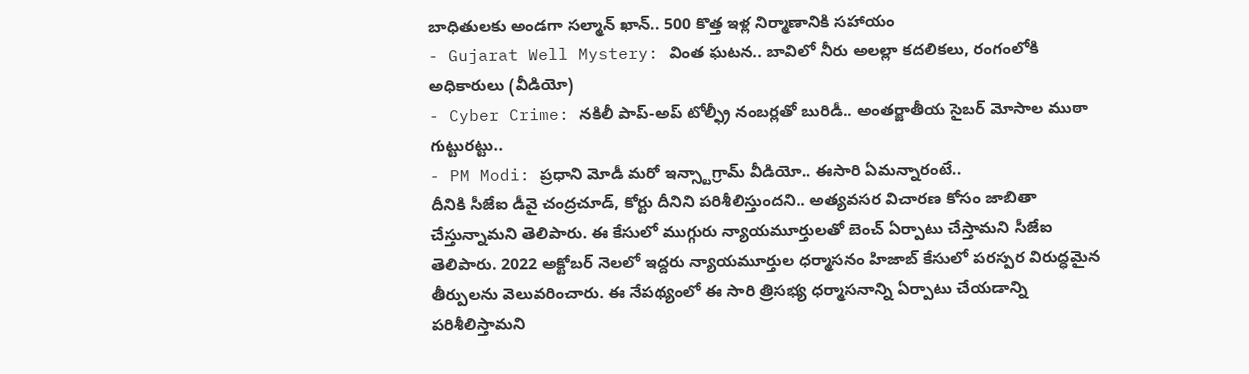బాధితులకు అండగా సల్మాన్ ఖాన్.. 500 కొత్త ఇళ్ల నిర్మాణానికి సహాయం
- Gujarat Well Mystery: వింత ఘటన.. బావిలో నీరు అలల్లా కదలికలు, రంగంలోకి అధికారులు (వీడియో)
- Cyber Crime: నకిలీ పాప్-అప్ టోల్ఫ్రీ నంబర్లతో బురిడీ.. అంతర్జాతీయ సైబర్ మోసాల ముఠా గుట్టురట్టు..
- PM Modi: ప్రధాని మోడీ మరో ఇన్స్టాగ్రామ్ వీడియో.. ఈసారి ఏమన్నారంటే..
దీనికి సీజేఐ డీవై చంద్రచూడ్, కోర్టు దీనిని పరిశీలిస్తుందని.. అత్యవసర విచారణ కోసం జాబితా చేస్తున్నామని తెలిపారు. ఈ కేసులో ముగ్గురు న్యాయమూర్తులతో బెంచ్ ఏర్పాటు చేస్తామని సీజేఐ తెలిపారు. 2022 అక్టోబర్ నెలలో ఇద్దరు న్యాయమూర్తుల ధర్మాసనం హిజాబ్ కేసులో పరస్పర విరుద్ధమైన తీర్పులను వెలువరించారు. ఈ నేపథ్యంలో ఈ సారి త్రిసభ్య ధర్మాసనాన్ని ఏర్పాటు చేయడాన్ని పరిశీలిస్తామని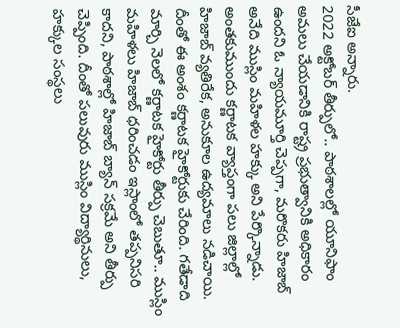సీజేఐ అన్నారు.
2022 అక్టోబర్ తీర్పులో.. పాఠశాలల్లో యూనిఫాం అమలు చేయడానికి రాష్ట్ర ప్రభుత్వానికి అధికారం ఉందని ఓ న్యాయమూర్తి చెప్పగా, మరొకరు హిజాబ్ అనేది ముస్లిం మహిళల హక్కు అని పేర్కొన్నాడు. అంతకుముందు కర్ణాటక వ్యాప్తంగా పలు జిల్లాల్లో హిజాబ్ వ్యతిరేక, అనుకూల ఉద్యమాలు నడిచాయి. దీంతో ఈ అంశం కర్ణాటక హైకోర్టుకు చేరింది. గతేడాది మార్చి నెలలో కర్ణాటక హైకోర్టు తీర్పు చెబుతూ.. ముస్లిం మహిళలు హిజాబ్ ధరించడం ఇస్లాంలో తప్పనిసరి కాదని, పాఠశాల్లో హిజాబ్ బ్యాన్ సక్రమే అని తీర్పు చెప్పింది. దీంతో పలువురు ముస్లిం విద్యార్థినులు, హక్కుల సంస్థలు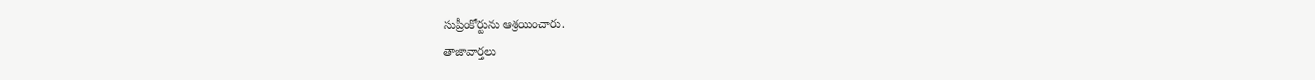సుప్రీంకోర్టును ఆశ్రయించారు.
తాజావార్తలు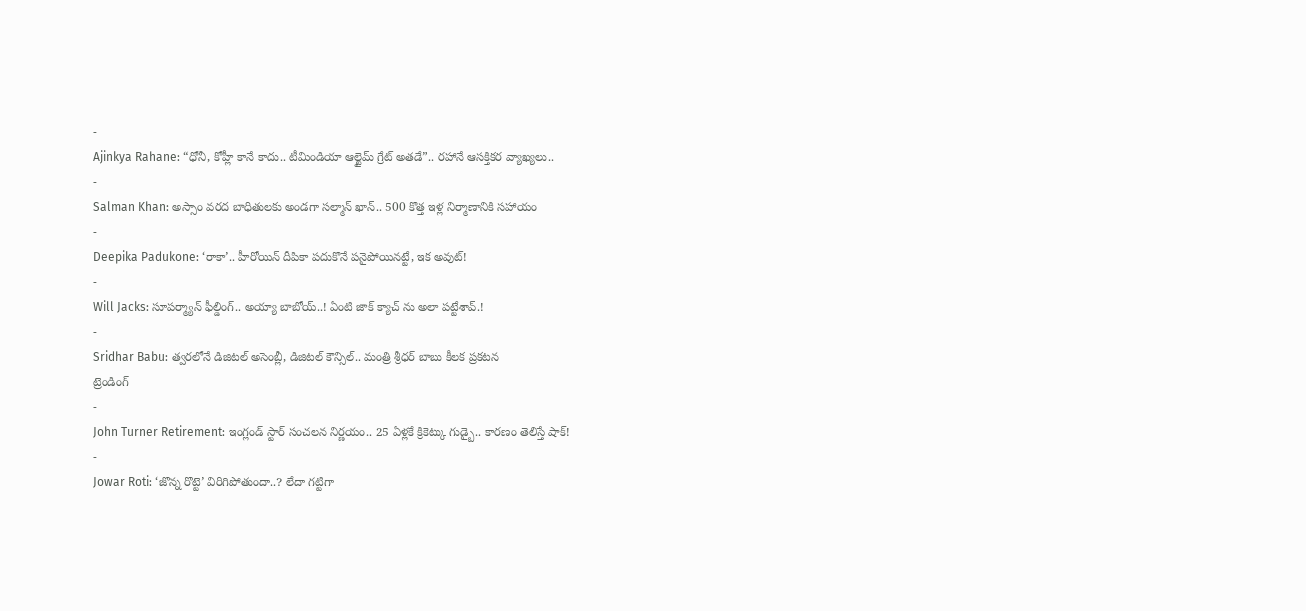-
Ajinkya Rahane: “ధోనీ, కోహ్లీ కానే కాదు.. టీమిండియా ఆల్టైమ్ గ్రేట్ అతడే”.. రహానే ఆసక్తికర వ్యాఖ్యలు..
-
Salman Khan: అస్సాం వరద బాధితులకు అండగా సల్మాన్ ఖాన్.. 500 కొత్త ఇళ్ల నిర్మాణానికి సహాయం
-
Deepika Padukone: ‘రాకా’.. హీరోయిన్ దీపికా పదుకొనే పనైపోయినట్టే, ఇక అవుట్!
-
Will Jacks: సూపర్మ్యాన్ ఫీల్డింగ్.. అయ్యా బాబోయ్..! ఏంటి జాక్ క్యాచ్ ను అలా పట్టేశావ్.!
-
Sridhar Babu: త్వరలోనే డిజిటల్ అసెంబ్లీ, డిజిటల్ కౌన్సిల్.. మంత్రి శ్రీధర్ బాబు కీలక ప్రకటన
ట్రెండింగ్
-
John Turner Retirement: ఇంగ్లండ్ స్టార్ సంచలన నిర్ణయం.. 25 ఏళ్లకే క్రికెట్కు గుడ్బై.. కారణం తెలిస్తే షాక్!
-
Jowar Roti: ‘జొన్న రొట్టె’ విరిగిపోతుందా..? లేదా గట్టిగా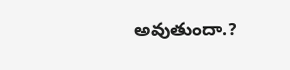అవుతుందా.?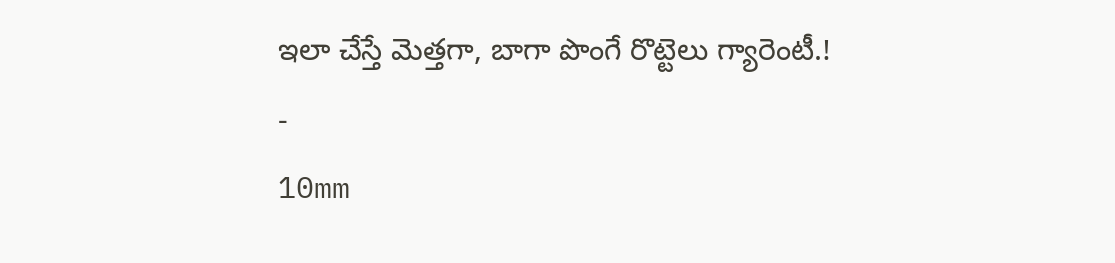ఇలా చేస్తే మెత్తగా, బాగా పొంగే రొట్టెలు గ్యారెంటీ.!
-
10mm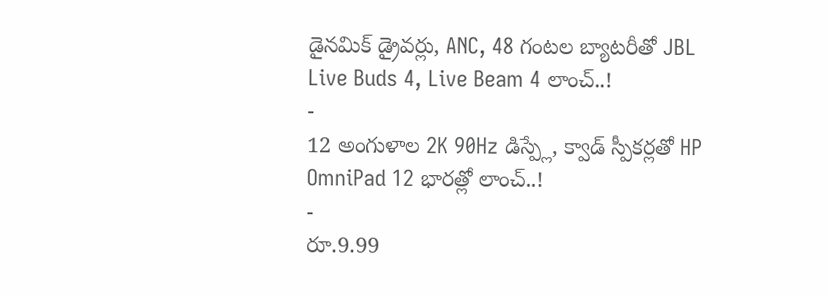డైనమిక్ డ్రైవర్లు, ANC, 48 గంటల బ్యాటరీతో JBL Live Buds 4, Live Beam 4 లాంచ్..!
-
12 అంగుళాల 2K 90Hz డిస్ప్లే, క్వాడ్ స్పీకర్లతో HP OmniPad 12 భారత్లో లాంచ్..!
-
రూ.9.99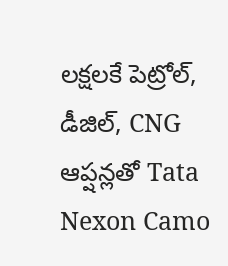లక్షలకే పెట్రోల్, డీజిల్, CNG ఆప్షన్లతో Tata Nexon Camo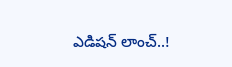ఎడిషన్ లాంచ్..!